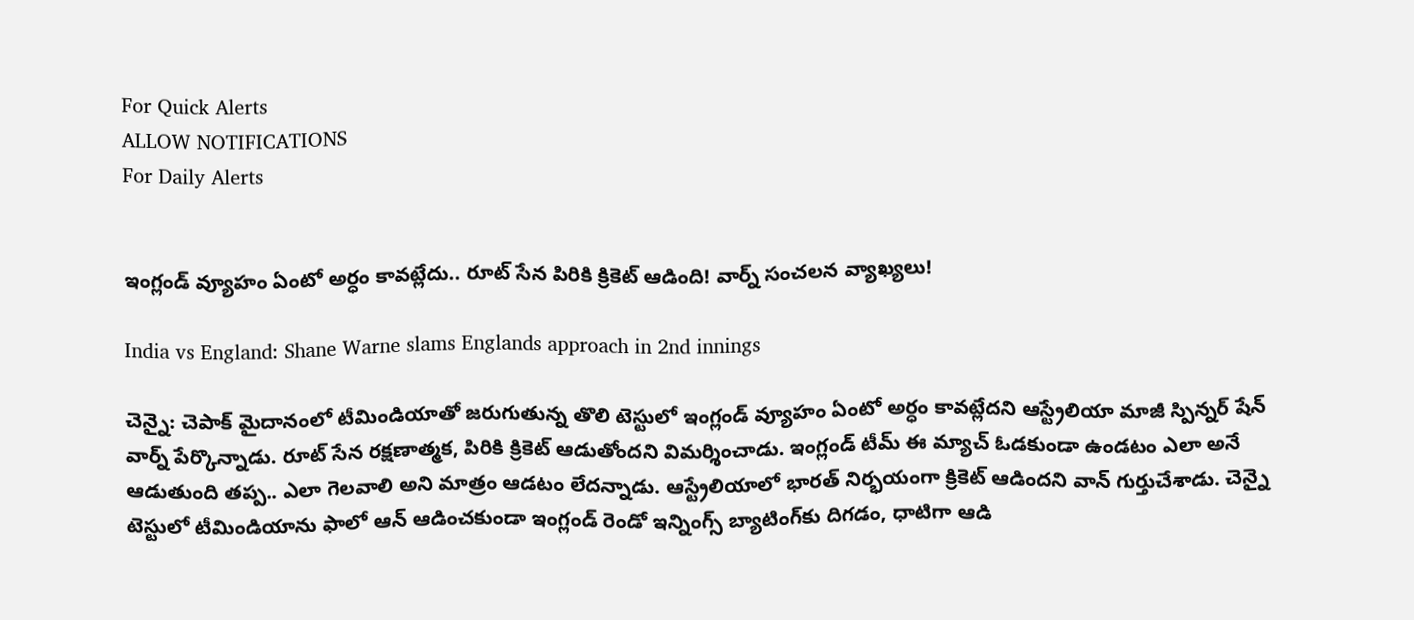For Quick Alerts
ALLOW NOTIFICATIONS
For Daily Alerts


ఇంగ్లండ్ వ్యూహం ఏంటో అర్ధం కావట్లేదు.. రూట్ సేన‌ పిరికి క్రికెట్ ఆడింది! వార్న్‌ సంచలన వ్యాఖ్యలు!

India vs England: Shane Warne slams Englands approach in 2nd innings

చెన్నై: చెపాక్ మైదానంలో టీమిండియాతో జరుగుతున్న తొలి టెస్టులో ఇంగ్లండ్‌ వ్యూహం ఏంటో అర్ధం కావట్లేదని ఆస్ట్రేలియా మాజీ స్పిన్నర్ షేన్‌ వార్న్‌ పేర్కొన్నాడు. రూట్ సేన‌ రక్షణాత్మక, పిరికి క్రికెట్‌ ఆడుతోందని విమర్శించాడు. ఇంగ్లండ్ టీమ్ ఈ మ్యాచ్ ఓడ‌కుండా ఉండ‌టం ఎలా అనే ఆడుతుంది త‌ప్ప‌.. ఎలా గెల‌వాలి అని మాత్రం ఆడ‌టం లేదన్నాడు. ఆస్ట్రేలియాలో భారత్‌ నిర్భయంగా క్రికెట్‌ ఆడిందని వాన్ గుర్తుచేశాడు. చెన్నై టెస్టులో టీమిండియాను ఫాలో ఆన్ ఆడించ‌కుండా ఇంగ్లండ్ రెండో ఇన్నింగ్స్ బ్యాటింగ్‌కు దిగ‌డం, ధాటిగా ఆడి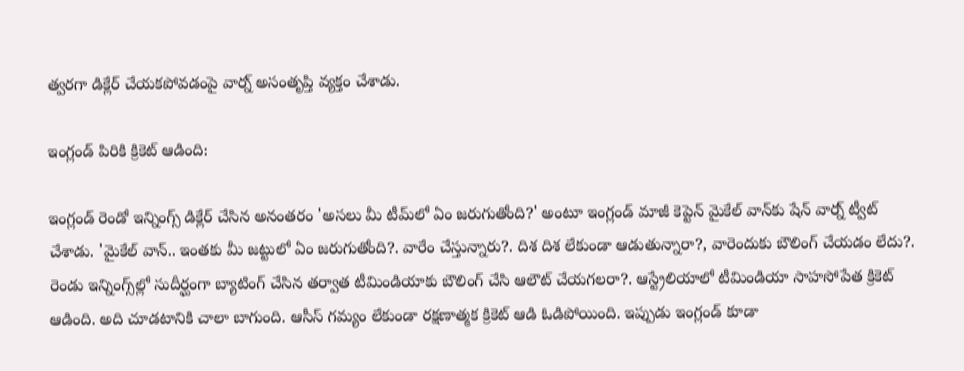త్వ‌ర‌గా డిక్లేర్ చేయ‌క‌పోవ‌డంపై వార్న్ అసంతృప్తి వ్య‌క్తం చేశాడు.

ఇంగ్లండ్ పిరికి క్రికెట్ ఆడింది:

ఇంగ్లండ్‌ రెండో ఇన్నింగ్స్ డిక్లేర్ చేసిన అనంతరం 'అస‌లు మీ టీమ్‌లో ఏం జ‌రుగుతోంది?' అంటూ ఇంగ్లండ్ మాజీ కెప్టెన్ మైకేల్ వాన్‌కు షేన్ వార్న్ ట్వీట్ చేశాడు. 'మైకేల్‌ వాన్‌.. ఇంతకు మీ జట్టులో ఏం జరుగుతోంది?. వారేం చేస్తున్నారు?. దిశ దిశ లేకుండా ఆడుతున్నారా?, వారెందుకు బౌలింగ్‌ చేయడం లేదు?. రెండు ఇన్నింగ్స్‌ల్లో సుదీర్ఘంగా బ్యాటింగ్‌ చేసిన తర్వాత టీమిండియాకు బౌలింగ్‌ చేసి ఆలౌట్‌ చేయగలరా?. ఆస్ట్రేలియాలో టీమిండియా సాహ‌సోపేత క్రికెట్ ఆడింది. అది చూడటానికి చాలా బాగుంది. ఆసీస్‌ గమ్యం లేకుండా రక్షణాత్మక క్రికెట్‌ ఆడి ఓడిపోయింది. ఇప్పుడు ఇంగ్లండ్ కూడా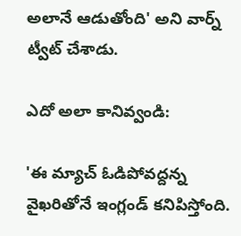అలానే‌ ఆడుతోంది' అని వార్న్‌ ట్వీట్‌ చేశాడు.

ఎదో అలా కానివ్వండి:

'ఈ మ్యాచ్ ఓడిపోవద్దన్న వైఖరితోనే ఇంగ్లండ్ కనిపిస్తోంది.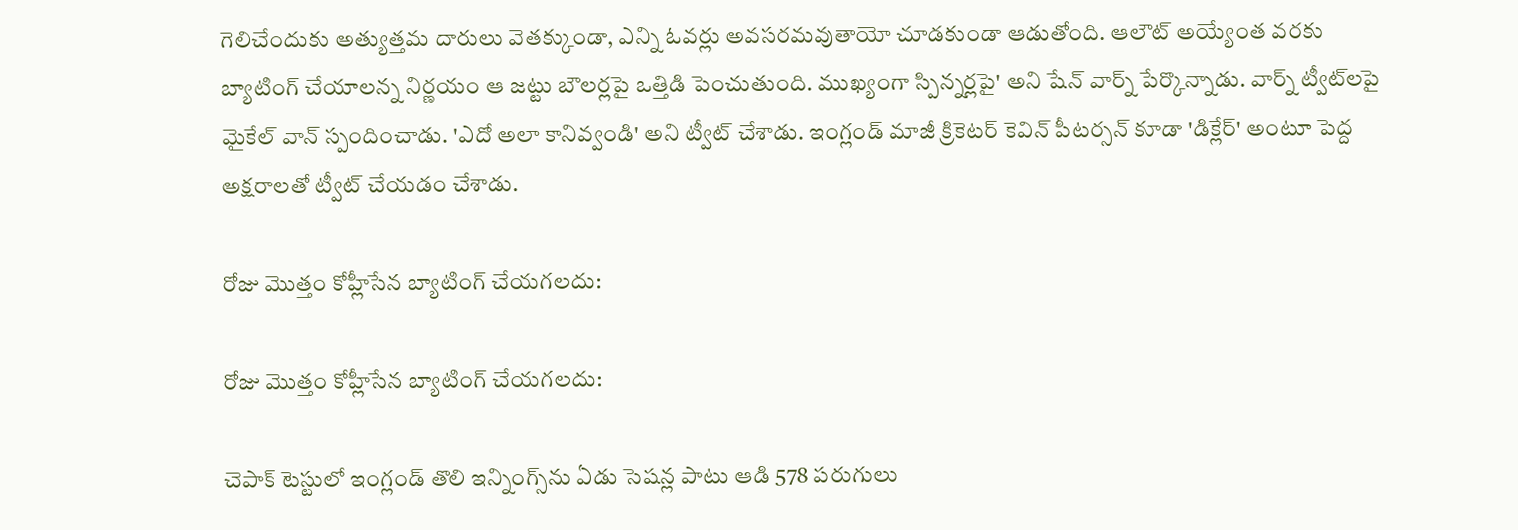గెలిచేందుకు అత్యుత్తమ దారులు వెతక్కుండా, ఎన్ని ఓవర్లు అవసరమవుతాయో చూడకుండా ఆడుతోంది. ఆలౌట్‌ అయ్యేంత వరకు బ్యాటింగ్‌ చేయాలన్న నిర్ణయం ఆ జట్టు బౌలర్లపై ఒత్తిడి పెంచుతుంది. ముఖ్యంగా స్పిన్నర్లపై' అని షేన్ వార్న్‌ పేర్కొన్నాడు. వార్న్‌ ట్వీట్‌లపై మైకేల్ వాన్ స్పందించాడు. 'ఎదో అలా కానివ్వండి' అని ట్వీట్ చేశాడు. ఇంగ్లండ్ మాజీ క్రికెటర్‌ కెవిన్‌ పీటర్సన్‌ కూడా 'డిక్లేర్‌' అంటూ పెద్ద అక్షరాలతో ట్వీట్‌ చేయడం చేశాడు.

రోజు మొత్తం కోహ్లీసేన బ్యాటింగ్‌ చేయగలదు:

రోజు మొత్తం కోహ్లీసేన బ్యాటింగ్‌ చేయగలదు:

చెపాక్‌ టెస్టులో ఇంగ్లండ్ తొలి ఇన్నింగ్స్‌ను ఏడు సెషన్ల పాటు ఆడి 578 పరుగులు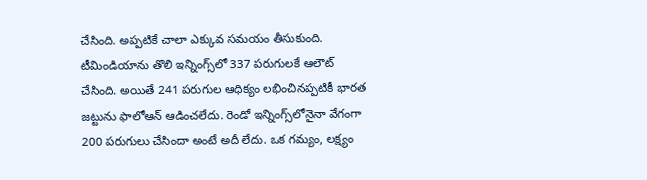చేసింది. అప్పటికే చాలా ఎక్కువ సమయం తీసుకుంది. టీమిండియాను తొలి ఇన్నింగ్స్‌లో 337 పరుగులకే ఆలౌట్‌ చేసింది. అయితే 241 పరుగుల ఆధిక్యం లభించినప్పటికీ భారత జట్టును ఫాలోఆన్‌ ఆడించలేదు. రెండో ఇన్నింగ్స్‌లోనైనా వేగంగా 200 పరుగులు చేసిందా అంటే అదీ లేదు. ఒక గమ్యం, లక్ష్యం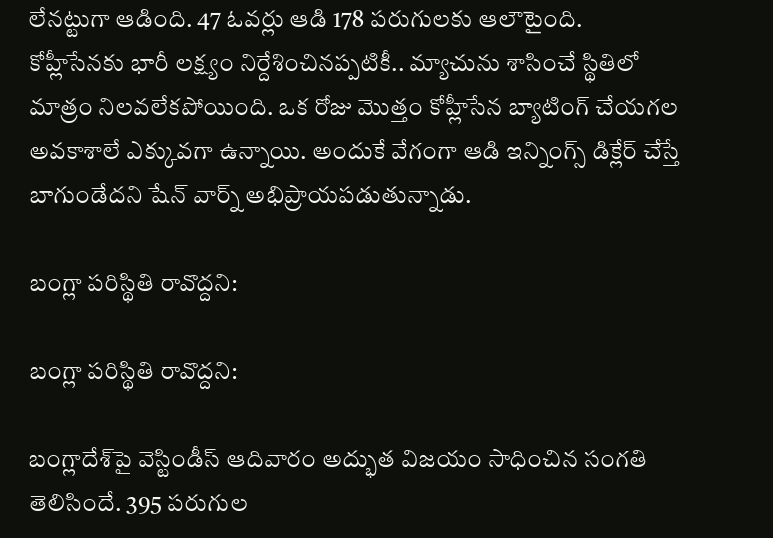లేనట్టుగా ఆడింది. 47 ఓవర్లు ఆడి 178 పరుగులకు ఆలౌటైంది. కోహ్లీసేనకు భారీ లక్ష్యం నిర్దేశించినప్పటికీ.. మ్యాచును శాసించే స్థితిలో మాత్రం నిలవలేకపోయింది. ఒక రోజు మొత్తం కోహ్లీసేన బ్యాటింగ్‌ చేయగల అవకాశాలే ఎక్కువగా ఉన్నాయి. అందుకే వేగంగా ఆడి ఇన్నింగ్స్‌ డిక్లేర్‌ చేస్తే బాగుండేదని షేన్ వార్న్‌ అభిప్రాయపడుతున్నాడు.

బంగ్లా పరిస్థితి రావొద్దని:

బంగ్లా పరిస్థితి రావొద్దని:

బంగ్లాదేశ్‌పై వెస్టిండీస్ ఆదివారం అద్భుత విజయం సాధించిన సంగతి తెలిసిందే. 395 పరుగుల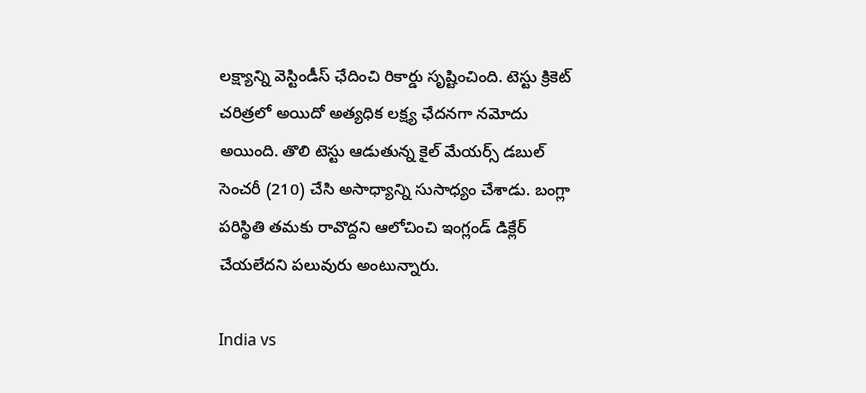లక్ష్యాన్ని వెస్టిండీస్ ఛేదించి రికార్డు సృష్టించింది. టెస్టు క్రికెట్‌ చరిత్రలో అయిదో అత్యధిక లక్ష్య ఛేదనగా నమోదు అయింది. తొలి టెస్టు ఆడుతున్న కైల్‌ మేయర్స్‌ డబుల్‌ సెంచరీ (210) చేసి అసాధ్యాన్ని సుసాధ్యం చేశాడు. బంగ్లా పరిస్థితి తమకు రావొద్దని ఆలోచించి ఇంగ్లండ్ డిక్లేర్‌ చేయలేదని పలువురు అంటున్నారు.

India vs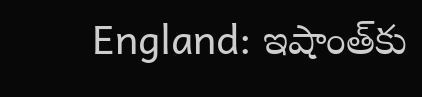England: ఇషాంత్‌కు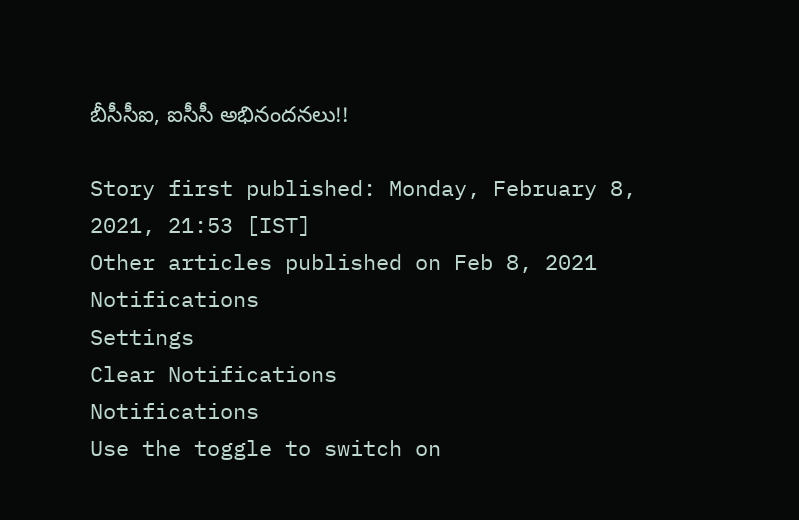బీసీసీఐ, ఐసీసీ అభినందనలు!!

Story first published: Monday, February 8, 2021, 21:53 [IST]
Other articles published on Feb 8, 2021
Notifications
Settings
Clear Notifications
Notifications
Use the toggle to switch on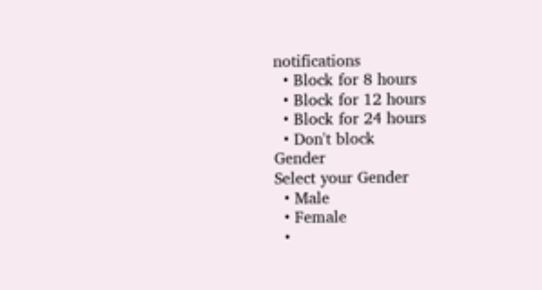notifications
  • Block for 8 hours
  • Block for 12 hours
  • Block for 24 hours
  • Don't block
Gender
Select your Gender
  • Male
  • Female
  •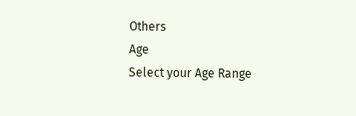Others
Age
Select your Age Range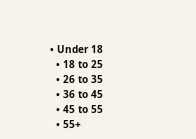• Under 18
  • 18 to 25
  • 26 to 35
  • 36 to 45
  • 45 to 55
  • 55+